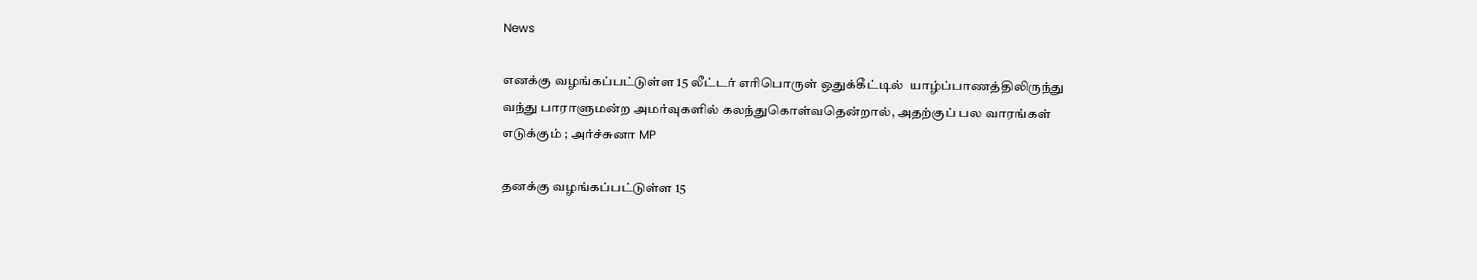News

எனக்கு வழங்கப்பட்டுள்ள 15 லீட்டர் எரிபொருள் ஒதுக்கீட்டில்  யாழ்ப்பாணத்திலிருந்து வந்து பாராளுமன்ற அமர்வுகளில் கலந்துகொள்வதென்றால், அதற்குப் பல வாரங்கள் எடுக்கும் ; அர்ச்சுனா MP

தனக்கு வழங்கப்பட்டுள்ள 15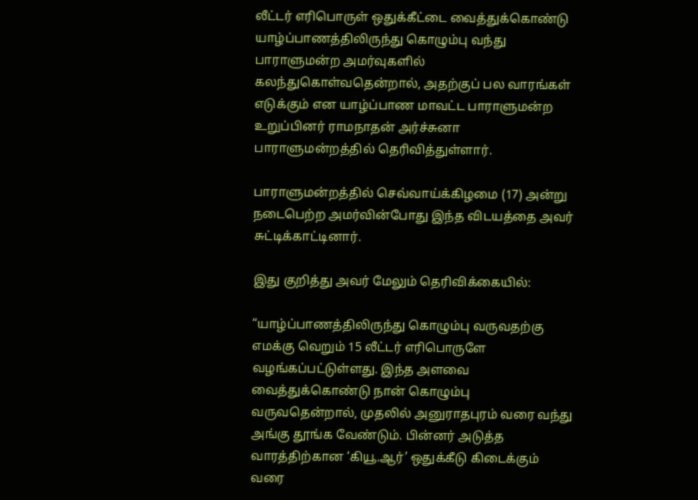லீட்டர் எரிபொருள் ஒதுக்கீட்டை வைத்துக்கொண்டு யாழ்ப்பாணத்திலிருந்து கொழும்பு வந்து பாராளுமன்ற அமர்வுகளில் கலந்துகொள்வதென்றால், அதற்குப் பல வாரங்கள் எடுக்கும் என யாழ்ப்பாண மாவட்ட பாராளுமன்ற உறுப்பினர் ராமநாதன் அர்ச்சுனா பாராளுமன்றத்தில் தெரிவித்துள்ளார்.

பாராளுமன்றத்தில் செவ்வாய்க்கிழமை (17) அன்று நடைபெற்ற அமர்வின்போது இந்த விடயத்தை அவர் சுட்டிக்காட்டினார்.

இது குறித்து அவர் மேலும் தெரிவிக்கையில்:

“யாழ்ப்பாணத்திலிருந்து கொழும்பு வருவதற்கு எமக்கு வெறும் 15 லீட்டர் எரிபொருளே வழங்கப்பட்டுள்ளது. இந்த அளவை வைத்துக்கொண்டு நான் கொழும்பு வருவதென்றால், முதலில் அனுராதபுரம் வரை வந்து அங்கு தூங்க வேண்டும். பின்னர் அடுத்த வாரத்திற்கான ‘கியூ.ஆர்’ ஒதுக்கீடு கிடைக்கும் வரை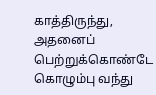காத்திருந்து, அதனைப் பெற்றுக்கொண்டே கொழும்பு வந்து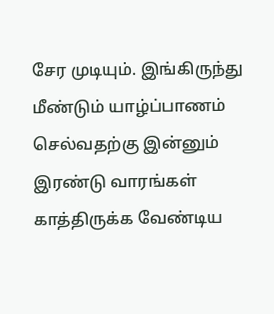சேர முடியும். இங்கிருந்து மீண்டும் யாழ்ப்பாணம் செல்வதற்கு இன்னும் இரண்டு வாரங்கள் காத்திருக்க வேண்டிய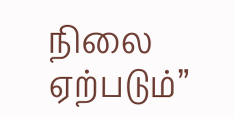நிலை ஏற்படும்”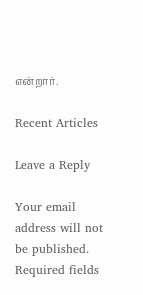என்றார்.

Recent Articles

Leave a Reply

Your email address will not be published. Required fields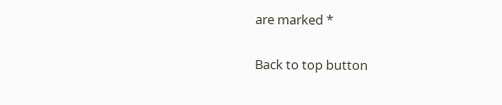are marked *

Back to top button